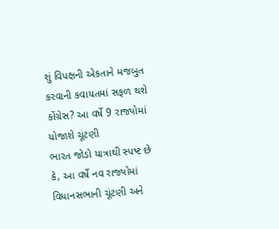શું વિપક્ષની એકતાને મજબુત કરવાની કવાયતમાં સફળ થશે કોંગ્રેસ? આ વર્ષે 9 રાજ્યોમાં યોજાશે ચૂંટણી
ભારત જોડો યાત્રાથી સ્પષ્ટ છે કે, આ વર્ષે નવ રાજ્યોમાં વિધાનસભાની ચૂંટણી અને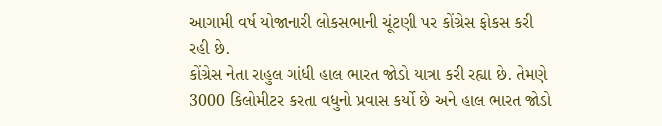આગામી વર્ષ યોજાનારી લોકસભાની ચૂંટણી પર કોંગ્રેસ ફોકસ કરી રહી છે.
કોંગ્રેસ નેતા રાહુલ ગાંધી હાલ ભારત જોડો યાત્રા કરી રહ્યા છે. તેમણે 3000 કિલોમીટર કરતા વધુનો પ્રવાસ કર્યો છે અને હાલ ભારત જોડો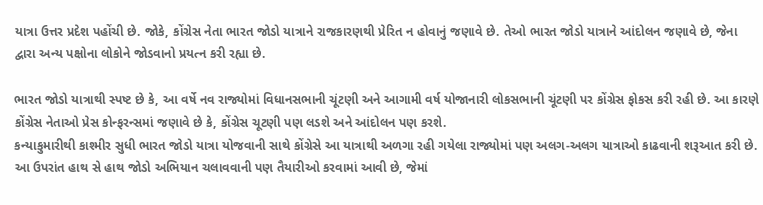યાત્રા ઉત્તર પ્રદેશ પહોંચી છે. જોકે, કોંગ્રેસ નેતા ભારત જોડો યાત્રાને રાજકારણથી પ્રેરિત ન હોવાનું જણાવે છે. તેઓ ભારત જોડો યાત્રાને આંદોલન જણાવે છે, જેના દ્વારા અન્ય પક્ષોના લોકોને જોડવાનો પ્રયત્ન કરી રહ્યા છે.

ભારત જોડો યાત્રાથી સ્પષ્ટ છે કે, આ વર્ષે નવ રાજ્યોમાં વિધાનસભાની ચૂંટણી અને આગામી વર્ષ યોજાનારી લોકસભાની ચૂંટણી પર કોંગ્રેસ ફોકસ કરી રહી છે. આ કારણે કોંગ્રેસ નેતાઓ પ્રેસ કોન્ફરન્સમાં જણાવે છે કે, કોંગ્રેસ ચૂટણી પણ લડશે અને આંદોલન પણ કરશે.
કન્યાકુમારીથી કાશ્મીર સુધી ભારત જોડો યાત્રા યોજવાની સાથે કોંગ્રેસે આ યાત્રાથી અળગા રહી ગયેલા રાજ્યોમાં પણ અલગ-અલગ યાત્રાઓ કાઢવાની શરૂઆત કરી છે.
આ ઉપરાંત હાથ સે હાથ જોડો અભિયાન ચલાવવાની પણ તૈયારીઓ કરવામાં આવી છે, જેમાં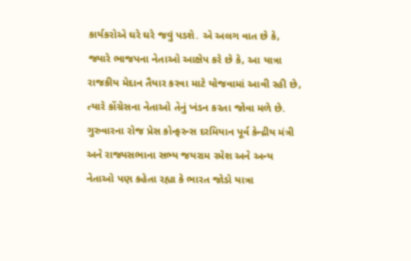કાર્યકરોએ ઘરે ઘરે જવું પડશે. એ અલગ વાત છે કે, જ્યારે ભાજપના નેતાઓ આક્ષેપ કરે છે કે, આ યાત્રા રાજકીય મેદાન તૈયાર કરવા માટે યોજવામાં આવી રહી છે, ત્યારે કોંગ્રેસના નેતાઓ તેનું ખંડન કરતા જોવા મળે છે.
ગુરુવારના રોજ પ્રેસ કોન્ફરન્સ દરમિયાન પૂર્વ કેન્દ્રીય મંત્રી અને રાજ્યસભાના સભ્ય જયરામ રમેશ અને અન્ય નેતાઓ પણ કહેતા રહ્યા કે ભારત જોડો યાત્રા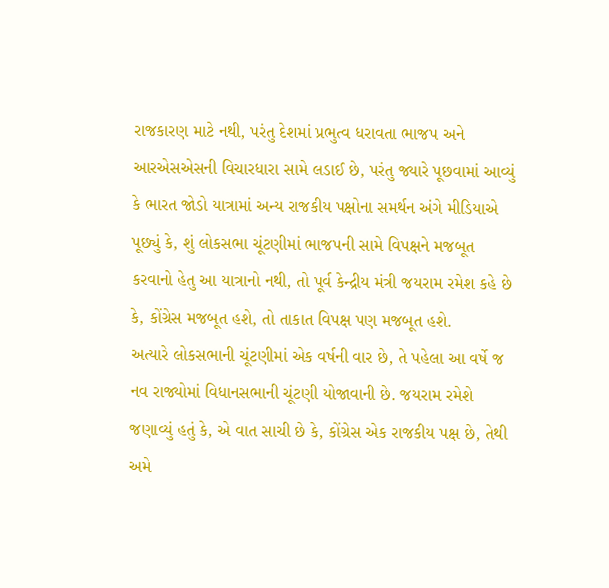રાજકારણ માટે નથી, પરંતુ દેશમાં પ્રભુત્વ ધરાવતા ભાજપ અને આરએસએસની વિચારધારા સામે લડાઈ છે, પરંતુ જ્યારે પૂછવામાં આવ્યું કે ભારત જોડો યાત્રામાં અન્ય રાજકીય પક્ષોના સમર્થન અંગે મીડિયાએ પૂછ્યું કે, શું લોકસભા ચૂંટણીમાં ભાજપની સામે વિપક્ષને મજબૂત કરવાનો હેતુ આ યાત્રાનો નથી, તો પૂર્વ કેન્દ્રીય મંત્રી જયરામ રમેશ કહે છે કે, કોંગ્રેસ મજબૂત હશે, તો તાકાત વિપક્ષ પણ મજબૂત હશે.
અત્યારે લોકસભાની ચૂંટણીમાં એક વર્ષની વાર છે, તે પહેલા આ વર્ષે જ નવ રાજ્યોમાં વિધાનસભાની ચૂંટણી યોજાવાની છે. જયરામ રમેશે જણાવ્યું હતું કે, એ વાત સાચી છે કે, કોંગ્રેસ એક રાજકીય પક્ષ છે, તેથી અમે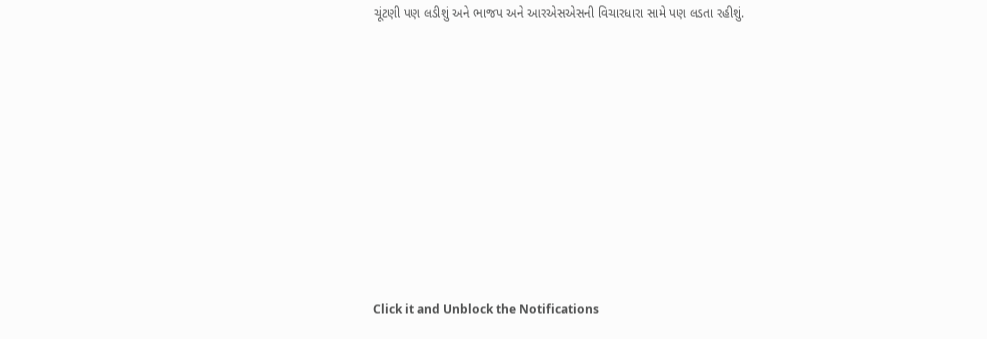ચૂંટણી પણ લડીશું અને ભાજપ અને આરએસએસની વિચારધારા સામે પણ લડતા રહીશું.












Click it and Unblock the Notifications